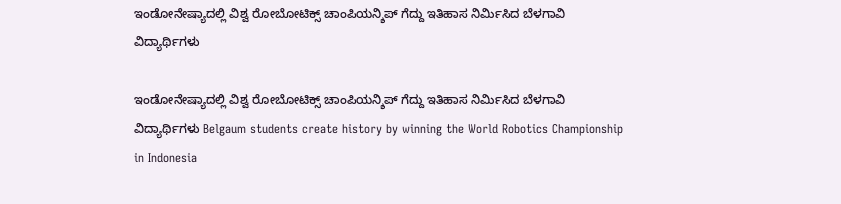ಇಂಡೋನೇಷ್ಯಾದಲ್ಲಿ ವಿಶ್ವ ರೋಬೋಟಿಕ್ಸ್‌ ಚಾಂಪಿಯನ್ಶಿಪ್ ಗೆದ್ದು ಇತಿಹಾಸ ನಿರ್ಮಿಸಿದ ಬೆಳಗಾವಿ ವಿದ್ಯಾರ್ಥಿಗಳು

ಇಂಡೋನೇಷ್ಯಾದಲ್ಲಿ ವಿಶ್ವ ರೋಬೋಟಿಕ್ಸ್‌ ಚಾಂಪಿಯನ್ಶಿಪ್ ಗೆದ್ದು ಇತಿಹಾಸ ನಿರ್ಮಿಸಿದ ಬೆಳಗಾವಿ ವಿದ್ಯಾರ್ಥಿಗಳು Belgaum students create history by winning the World Robotics Championship in Indonesia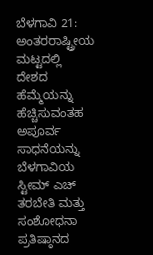ಬೆಳಗಾವಿ 21: ಅಂತರರಾಷ್ಟ್ರೀಯ ಮಟ್ಟದಲ್ಲಿ ದೇಶದ ಹೆಮ್ಮೆಯನ್ನು ಹೆಚ್ಚಿಸುವಂತಹ ಅಪೂರ್ವ ಸಾಧನೆಯನ್ನು ಬೆಳಗಾವಿಯ ಸ್ಟೀಮ್ ಎಚ್ ತರಬೇತಿ ಮತ್ತು ಸಂಶೋಧನಾ ಪ್ರತಿಷ್ಠಾನದ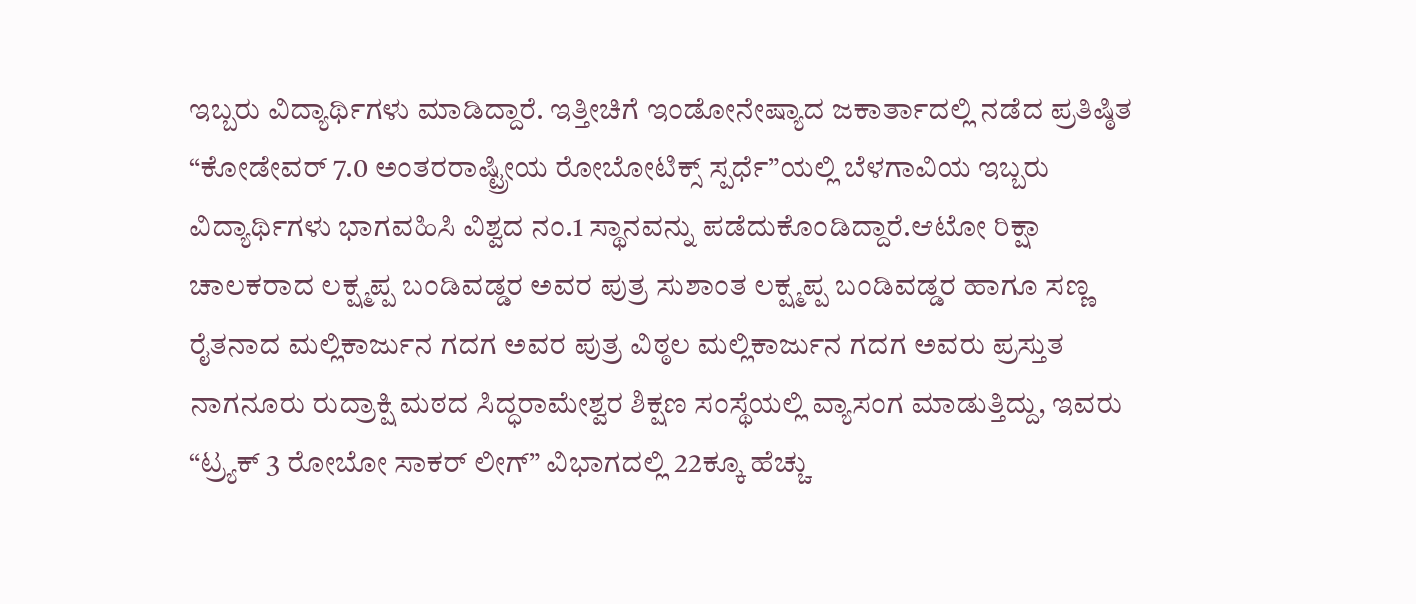ಇಬ್ಬರು ವಿದ್ಯಾರ್ಥಿಗಳು ಮಾಡಿದ್ದಾರೆ. ಇತ್ತೀಚಿಗೆ ಇಂಡೋನೇಷ್ಯಾದ ಜಕಾರ್ತಾದಲ್ಲಿ ನಡೆದ ಪ್ರತಿಷ್ಠಿತ “ಕೋಡೇವರ್ 7.0 ಅಂತರರಾಷ್ಟ್ರೀಯ ರೋಬೋಟಿಕ್ಸ್‌ ಸ್ಪರ್ಧೆ”ಯಲ್ಲಿ ಬೆಳಗಾವಿಯ ಇಬ್ಬರು ವಿದ್ಯಾರ್ಥಿಗಳು ಭಾಗವಹಿಸಿ ವಿಶ್ವದ ನಂ.1 ಸ್ಥಾನವನ್ನು ಪಡೆದುಕೊಂಡಿದ್ದಾರೆ.ಆಟೋ ರಿಕ್ಷಾ ಚಾಲಕರಾದ ಲಕ್ಷ್ಮಪ್ಪ ಬಂಡಿವಡ್ಡರ ಅವರ ಪುತ್ರ ಸುಶಾಂತ ಲಕ್ಷ್ಮಪ್ಪ ಬಂಡಿವಡ್ಡರ ಹಾಗೂ ಸಣ್ಣ ರೈತನಾದ ಮಲ್ಲಿಕಾರ್ಜುನ ಗದಗ ಅವರ ಪುತ್ರ ವಿಠ್ಠಲ ಮಲ್ಲಿಕಾರ್ಜುನ ಗದಗ ಅವರು ಪ್ರಸ್ತುತ ನಾಗನೂರು ರುದ್ರಾಕ್ಷಿ ಮಠದ ಸಿದ್ಧರಾಮೇಶ್ವರ ಶಿಕ್ಷಣ ಸಂಸ್ಥೆಯಲ್ಲಿ ವ್ಯಾಸಂಗ ಮಾಡುತ್ತಿದ್ದು, ಇವರು “ಟ್ರ್ಯಕ್ 3 ರೋಬೋ ಸಾಕರ್ ಲೀಗ್‌” ವಿಭಾಗದಲ್ಲಿ 22ಕ್ಕೂ ಹೆಚ್ಚು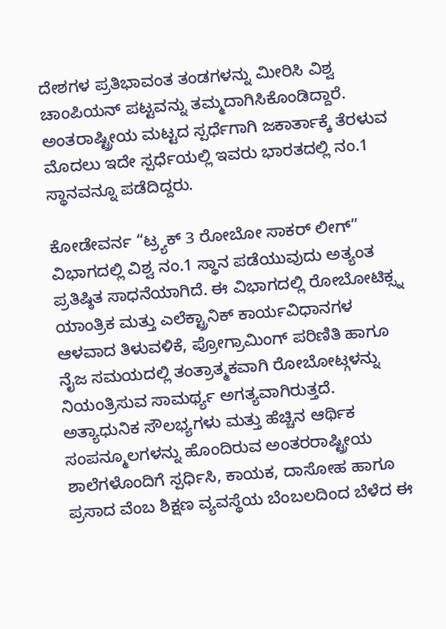ದೇಶಗಳ ಪ್ರತಿಭಾವಂತ ತಂಡಗಳನ್ನು ಮೀರಿಸಿ ವಿಶ್ವ ಚಾಂಪಿಯನ್ ಪಟ್ಟವನ್ನು ತಮ್ಮದಾಗಿಸಿಕೊಂಡಿದ್ದಾರೆ. ಅಂತರಾಷ್ಟ್ರೀಯ ಮಟ್ಟದ ಸ್ಪರ್ಧೆಗಾಗಿ ಜಕಾರ್ತಾಕ್ಕೆ ತೆರಳುವ ಮೊದಲು ಇದೇ ಸ್ಪರ್ಧೆಯಲ್ಲಿ ಇವರು ಭಾರತದಲ್ಲಿ ನಂ.1 ಸ್ಥಾನವನ್ನೂ ಪಡೆದಿದ್ದರು.

ಕೋಡೇವರ್ನ “ಟ್ರ್ಯಕ್ 3 ರೋಬೋ ಸಾಕರ್ ಲೀಗ್‌” ವಿಭಾಗದಲ್ಲಿ ವಿಶ್ವ ನಂ.1 ಸ್ಥಾನ ಪಡೆಯುವುದು ಅತ್ಯಂತ ಪ್ರತಿಷ್ಠಿತ ಸಾಧನೆಯಾಗಿದೆ. ಈ ವಿಭಾಗದಲ್ಲಿ ರೋಬೋಟಿಕ್ಸ್ನ ಯಾಂತ್ರಿಕ ಮತ್ತು ಎಲೆಕ್ಟ್ರಾನಿಕ್ ಕಾರ್ಯವಿಧಾನಗಳ ಆಳವಾದ ತಿಳುವಳಿಕೆ, ಪ್ರೋಗ್ರಾಮಿಂಗ್ ಪರಿಣಿತಿ ಹಾಗೂ ನೈಜ ಸಮಯದಲ್ಲಿ ತಂತ್ರಾತ್ಮಕವಾಗಿ ರೋಬೋಟ್ಗಳನ್ನು ನಿಯಂತ್ರಿಸುವ ಸಾಮರ್ಥ್ಯ ಅಗತ್ಯವಾಗಿರುತ್ತದೆ. ಅತ್ಯಾಧುನಿಕ ಸೌಲಭ್ಯಗಳು ಮತ್ತು ಹೆಚ್ಚಿನ ಆರ್ಥಿಕ ಸಂಪನ್ಮೂಲಗಳನ್ನು ಹೊಂದಿರುವ ಅಂತರರಾಷ್ಟ್ರೀಯ ಶಾಲೆಗಳೊಂದಿಗೆ ಸ್ಪರ್ಧಿಸಿ, ಕಾಯಕ, ದಾಸೋಹ ಹಾಗೂ ಪ್ರಸಾದ ವೆಂಬ ಶಿಕ್ಷಣ ವ್ಯವಸ್ಥೆಯ ಬೆಂಬಲದಿಂದ ಬೆಳೆದ ಈ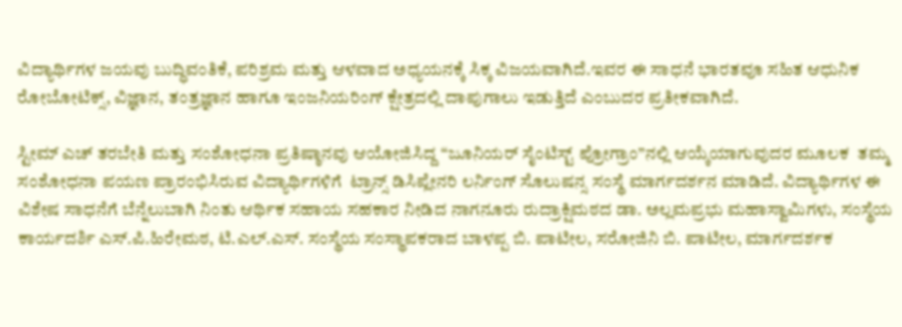ವಿದ್ಯಾರ್ಥಿಗಳ ಜಯವು ಬುದ್ಧಿವಂತಿಕೆ, ಪರಿಶ್ರಮ ಮತ್ತು ಆಳವಾದ ಅಧ್ಯಯನಕ್ಕೆ ಸಿಕ್ಕ ವಿಜಯವಾಗಿದೆ.ಇವರ ಈ ಸಾಧನೆ ಭಾರತವೂ ಸಹಿತ ಆಧುನಿಕ ರೋಬೋಟಿಕ್ಸ್‌, ವಿಜ್ಞಾನ, ತಂತ್ರಜ್ಞಾನ ಹಾಗೂ ಇಂಜನಿಯರಿಂಗ್ ಕ್ಷೇತ್ರದಲ್ಲಿ ದಾಪುಗಾಲು ಇಡುತ್ತಿದೆ ಎಂಬುದರ ಪ್ರತೀಕವಾಗಿದೆ.

ಸ್ಟೀಮ್ ಎಚ್ ತರಬೇತಿ ಮತ್ತು ಸಂಶೋಧನಾ ಪ್ರತಿಷ್ಠಾನವು ಆಯೋಜಿಸಿದ್ದ “ಜೂನಿಯರ್ ಸೈಂಟಿಸ್ಟ್‌ ಪ್ರೋಗ್ರಾಂ”ನಲ್ಲಿ ಆಯ್ಕೆಯಾಗುವುದರ ಮೂಲಕ  ತಮ್ಮ ಸಂಶೋಧನಾ ಪಯಣ ಪ್ರಾರಂಭಿಸಿರುವ ವಿದ್ಯಾರ್ಥಿಗಳಿಗೆ  ಟ್ರಾನ್ಸ್‌ ಡಿಸಿಪ್ಲೇನರಿ ಲರ್ನಿಂಗ್ ಸೊಲುಷನ್ಸ ಸಂಸ್ಥೆ ಮಾರ್ಗದರ್ಶನ ಮಾಡಿದೆ. ವಿದ್ಯಾರ್ಥಿಗಳ ಈ ವಿಶೇಷ ಸಾಧನೆಗೆ ಬೆನ್ನೆಲುಬಾಗಿ ನಿಂತು ಆರ್ಥಿಕ ಸಹಾಯ ಸಹಕಾರ ನೀಡಿದ ನಾಗನೂರು ರುದ್ರಾಕ್ಷಿಮಠದ ಡಾ. ಅಲ್ಲಮಪ್ರಭು ಮಹಾಸ್ವಾಮಿಗಳು, ಸಂಸ್ಥೆಯ ಕಾರ್ಯದರ್ಶಿ ಎಸ್‌.ಪಿ.ಹಿರೇಮಠ, ಟಿ.ಎಲ್‌.ಎಸ್‌. ಸಂಸ್ಥೆಯ ಸಂಸ್ಥಾಪಕರಾದ ಬಾಳಪ್ಪ ಬಿ. ಪಾಟೀಲ, ಸರೋಜಿನಿ ಬಿ. ಪಾಟೀಲ, ಮಾರ್ಗದರ್ಶಕ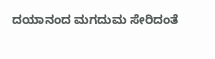ದಯಾನಂದ ಮಗದುಮ ಸೇರಿದಂತೆ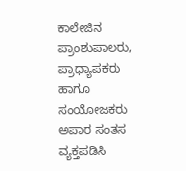ಕಾಲೇಜಿನ ಪ್ರಾಂಶುಪಾಲರು, ಪ್ರಾಧ್ಯಾಪಕರು ಹಾಗೂ ಸಂಯೋಜಕರು ಅಪಾರ ಸಂತಸ ವ್ಯಕ್ತಪಡಿಸಿ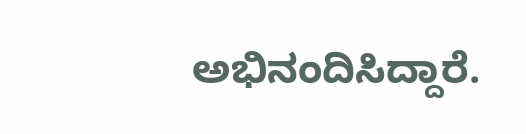ಅಭಿನಂದಿಸಿದ್ದಾರೆ.